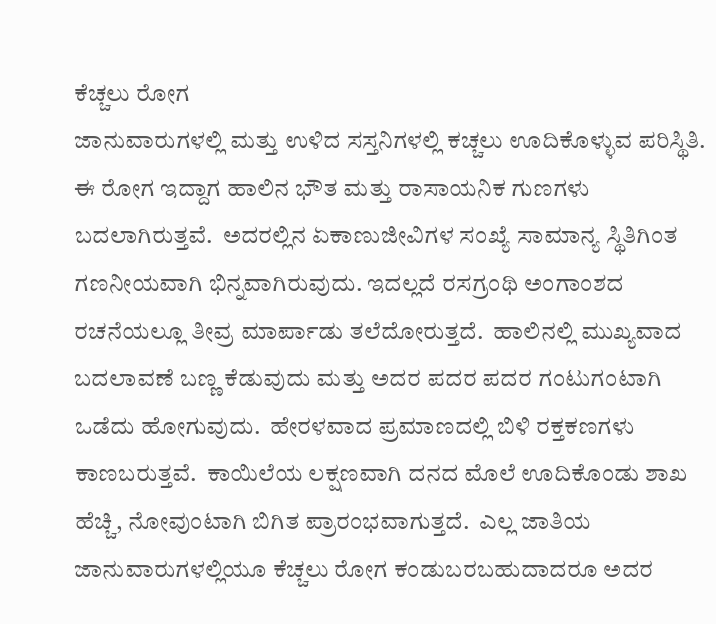ಕೆಚ್ಚಲು ರೋಗ
ಜಾನುವಾರುಗಳಲ್ಲಿ ಮತ್ತು ಉಳಿದ ಸಸ್ತನಿಗಳಲ್ಲಿ ಕಚ್ಚಲು ಊದಿಕೊಳ್ಳುವ ಪರಿಸ್ಥಿತಿ.  ಈ ರೋಗ ಇದ್ದಾಗ ಹಾಲಿನ ಭೌತ ಮತ್ತು ರಾಸಾಯನಿಕ ಗುಣಗಳು ಬದಲಾಗಿರುತ್ತವೆ.  ಅದರಲ್ಲಿನ ಏಕಾಣುಜೀವಿಗಳ ಸಂಖ್ಯೆ ಸಾಮಾನ್ಯ ಸ್ಥಿತಿಗಿಂತ ಗಣನೀಯವಾಗಿ ಭಿನ್ನವಾಗಿರುವುದು. ಇದಲ್ಲದೆ ರಸಗ್ರಂಥಿ ಅಂಗಾಂಶದ ರಚನೆಯಲ್ಲೂ ತೀವ್ರ ಮಾರ್ಪಾಡು ತಲೆದೋರುತ್ತದೆ.  ಹಾಲಿನಲ್ಲಿ ಮುಖ್ಯವಾದ ಬದಲಾವಣೆ ಬಣ್ಣ ಕೆಡುವುದು ಮತ್ತು ಅದರ ಪದರ ಪದರ ಗಂಟುಗಂಟಾಗಿ ಒಡೆದು ಹೋಗುವುದು.  ಹೇರಳವಾದ ಪ್ರಮಾಣದಲ್ಲಿ ಬಿಳಿ ರಕ್ತಕಣಗಳು ಕಾಣಬರುತ್ತವೆ.  ಕಾಯಿಲೆಯ ಲಕ್ಷಣವಾಗಿ ದನದ ಮೊಲೆ ಊದಿಕೊಂಡು ಶಾಖ ಹೆಚ್ಚಿ, ನೋವುಂಟಾಗಿ ಬಿಗಿತ ಪ್ರಾರಂಭವಾಗುತ್ತದೆ.  ಎಲ್ಲ ಜಾತಿಯ ಜಾನುವಾರುಗಳಲ್ಲಿಯೂ ಕೆಚ್ಚಲು ರೋಗ ಕಂಡುಬರಬಹುದಾದರೂ ಅದರ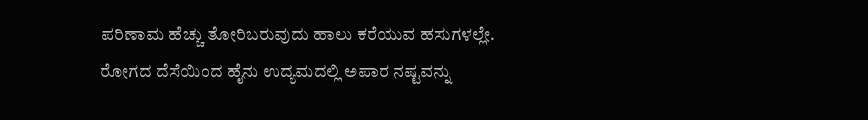ಪರಿಣಾಮ ಹೆಚ್ಚು ತೋರಿಬರುವುದು ಹಾಲು ಕರೆಯುವ ಹಸುಗಳಲ್ಲೇ.  ರೋಗದ ದೆಸೆಯಿಂದ ಹೈನು ಉದ್ಯಮದಲ್ಲಿ ಅಪಾರ ನಷ್ಟವನ್ನು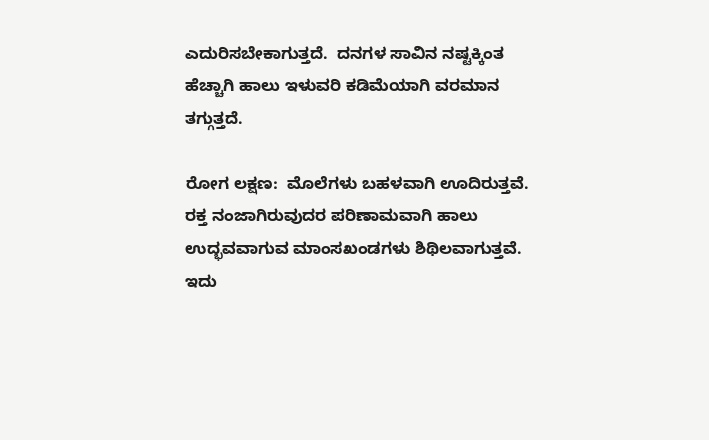ಎದುರಿಸಬೇಕಾಗುತ್ತದೆ.  ದನಗಳ ಸಾವಿನ ನಷ್ಟಕ್ಕಿಂತ ಹೆಚ್ಚಾಗಿ ಹಾಲು ಇಳುವರಿ ಕಡಿಮೆಯಾಗಿ ವರಮಾನ ತಗ್ಗುತ್ತದೆ.

ರೋಗ ಲಕ್ಷಣ:  ಮೊಲೆಗಳು ಬಹಳವಾಗಿ ಊದಿರುತ್ತವೆ.  ರಕ್ತ ನಂಜಾಗಿರುವುದರ ಪರಿಣಾಮವಾಗಿ ಹಾಲು ಉದ್ಭವವಾಗುವ ಮಾಂಸಖಂಡಗಳು ಶಿಥಿಲವಾಗುತ್ತವೆ.  ಇದು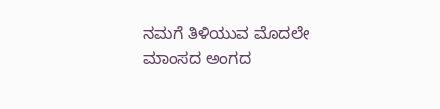ನಮಗೆ ತಿಳಿಯುವ ಮೊದಲೇ ಮಾಂಸದ ಅಂಗದ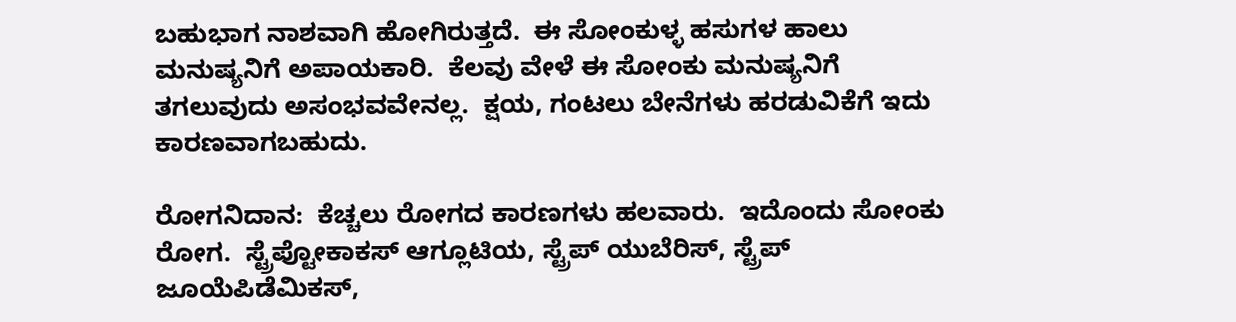ಬಹುಭಾಗ ನಾಶವಾಗಿ ಹೋಗಿರುತ್ತದೆ.  ಈ ಸೋಂಕುಳ್ಳ ಹಸುಗಳ ಹಾಲು ಮನುಷ್ಯನಿಗೆ ಅಪಾಯಕಾರಿ.  ಕೆಲವು ವೇಳೆ ಈ ಸೋಂಕು ಮನುಷ್ಯನಿಗೆ ತಗಲುವುದು ಅಸಂಭವವೇನಲ್ಲ.  ಕ್ಷಯ, ಗಂಟಲು ಬೇನೆಗಳು ಹರಡುವಿಕೆಗೆ ಇದು ಕಾರಣವಾಗಬಹುದು.

ರೋಗನಿದಾನ:  ಕೆಚ್ಚಲು ರೋಗದ ಕಾರಣಗಳು ಹಲವಾರು.  ಇದೊಂದು ಸೋಂಕು ರೋಗ.  ಸ್ಟ್ರೆಪ್ಟೋಕಾಕಸ್ ಆಗ್ಲೂಟಿಯ, ಸ್ಟ್ರೆಪ್ ಯುಬೆರಿಸ್, ಸ್ಟ್ರೆಪ್ ಜೂಯೆಪಿಡೆಮಿಕಸ್,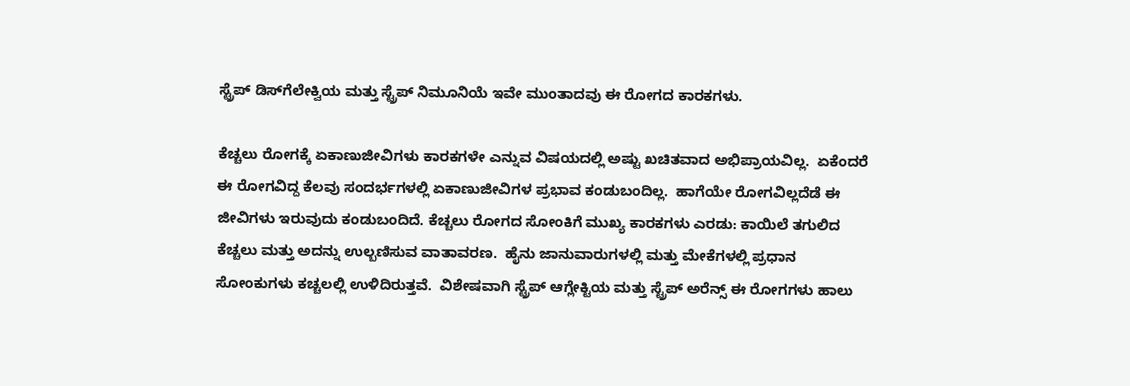ಸ್ಟ್ರೆಪ್ ಡಿಸ್‍ಗೆಲೇಕ್ವಿಯ ಮತ್ತು ಸ್ಟ್ರೆಪ್ ನಿಮೂನಿಯೆ ಇವೇ ಮುಂತಾದವು ಈ ರೋಗದ ಕಾರಕಗಳು.

ಕೆಚ್ಚಲು ರೋಗಕ್ಕೆ ಏಕಾಣುಜೀವಿಗಳು ಕಾರಕಗಳೇ ಎನ್ನುವ ವಿಷಯದಲ್ಲಿ ಅಷ್ಟು ಖಚಿತವಾದ ಅಭಿಪ್ರಾಯವಿಲ್ಲ.  ಏಕೆಂದರೆ ಈ ರೋಗವಿದ್ದ ಕೆಲವು ಸಂದರ್ಭಗಳಲ್ಲಿ ಏಕಾಣುಜೀವಿಗಳ ಪ್ರಭಾವ ಕಂಡುಬಂದಿಲ್ಲ.  ಹಾಗೆಯೇ ರೋಗವಿಲ್ಲದೆಡೆ ಈ ಜೀವಿಗಳು ಇರುವುದು ಕಂಡುಬಂದಿದೆ. ಕೆಚ್ಚಲು ರೋಗದ ಸೋಂಕಿಗೆ ಮುಖ್ಯ ಕಾರಕಗಳು ಎರಡು: ಕಾಯಿಲೆ ತಗುಲಿದ ಕೆಚ್ಚಲು ಮತ್ತು ಅದನ್ನು ಉಲ್ಬಣಿಸುವ ವಾತಾವರಣ.  ಹೈನು ಜಾನುವಾರುಗಳಲ್ಲಿ ಮತ್ತು ಮೇಕೆಗಳಲ್ಲಿ ಪ್ರಧಾನ ಸೋಂಕುಗಳು ಕಚ್ಚಲಲ್ಲಿ ಉಳಿದಿರುತ್ತವೆ.  ವಿಶೇಷವಾಗಿ ಸ್ಟ್ರೆಪ್ ಆಗ್ಲೇಕ್ಟಿಯ ಮತ್ತು ಸ್ಟ್ರೆಪ್ ಅರೆನ್ಸ್ ಈ ರೋಗಗಳು ಹಾಲು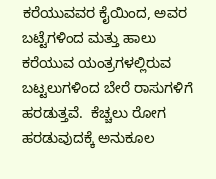ಕರೆಯುವವರ ಕೈಯಿಂದ, ಅವರ ಬಟ್ಟೆಗಳಿಂದ ಮತ್ತು ಹಾಲು ಕರೆಯುವ ಯಂತ್ರಗಳಲ್ಲಿರುವ ಬಟ್ಟಲುಗಳಿಂದ ಬೇರೆ ರಾಸುಗಳಿಗೆ ಹರಡುತ್ತವೆ.  ಕೆಚ್ಚಲು ರೋಗ ಹರಡುವುದಕ್ಕೆ ಅನುಕೂಲ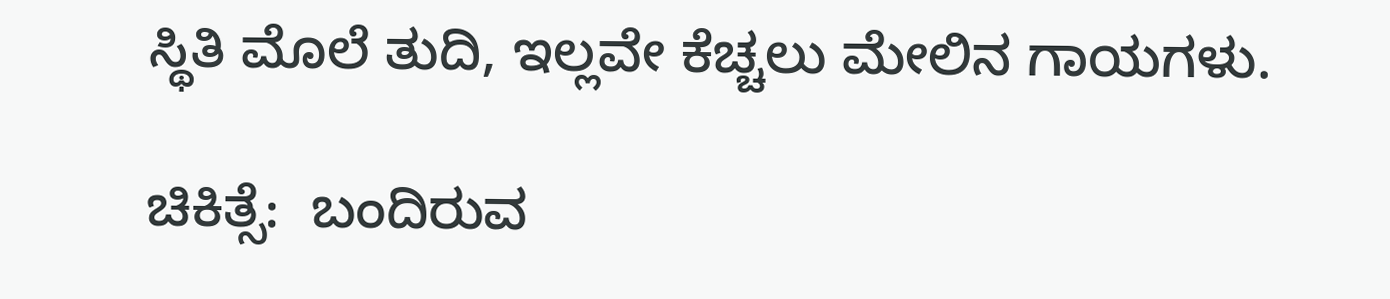ಸ್ಥಿತಿ ಮೊಲೆ ತುದಿ, ಇಲ್ಲವೇ ಕೆಚ್ಚಲು ಮೇಲಿನ ಗಾಯಗಳು.

ಚಿಕಿತ್ಸೆ:  ಬಂದಿರುವ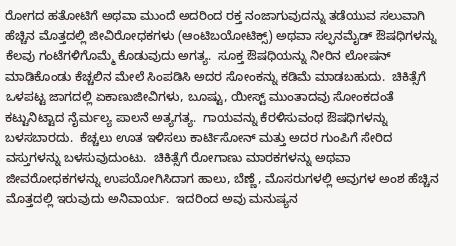ರೋಗದ ಹತೋಟಿಗೆ ಅಥವಾ ಮುಂದೆ ಅದರಿಂದ ರಕ್ತ ನಂಜಾಗುವುದನ್ನು ತಡೆಯುವ ಸಲುವಾಗಿ ಹೆಚ್ಚಿನ ಮೊತ್ತದಲ್ಲಿ ಜೀವಿರೋಧಕಗಳು (ಆಂಟಿಬಯೋಟಿಕ್ಸ್) ಅಥವಾ ಸಲ್ಫನಮೈಡ್ ಔಷಧಿಗಳನ್ನು ಕೆಲವು ಗಂಟೆಗಳಿಗೊಮ್ಮೆ ಕೊಡುವುದು ಅಗತ್ಯ.  ಸೂಕ್ತ ಔಷಧಿಯನ್ನು ನೀರಿನ ಲೋಷನ್ ಮಾಡಿಕೊಂಡು ಕೆಚ್ಚಲಿನ ಮೇಲೆ ಸಿಂಪಡಿಸಿ ಅದರ ಸೋಂಕನ್ನು ಕಡಿಮೆ ಮಾಡಬಹುದು.  ಚಿಕಿತ್ಸೆಗೆ ಒಳಪಟ್ಟ ಜಾಗದಲ್ಲಿ ಏಕಾಣುಜೀವಿಗಳು, ಬೂಷ್ಟು, ಯೀಸ್ಟ್ ಮುಂತಾದವು ಸೋಂಕದಂತೆ ಕಟ್ಟುನಿಟ್ಟಾದ ನೈರ್ಮಲ್ಯ ಪಾಲನೆ ಅತ್ಯಗತ್ಯ.  ಗಾಯವನ್ನು ಕೆರಳಿಸುವಂಥ ಔಷಧಿಗಳನ್ನು ಬಳಸಬಾರದು.  ಕೆಚ್ಚಲು ಊತ ಇಳಿಸಲು ಕಾರ್ಟಿಸೋನ್ ಮತ್ತು ಅದರ ಗುಂಪಿಗೆ ಸೇರಿದ ವಸ್ತುಗಳನ್ನು ಬಳಸುವುದುಂಟು.  ಚಿಕಿತ್ಸೆಗೆ ರೋಗಾಣು ಮಾರಕಗಳನ್ನು ಅಥವಾ ಜೀವರೋಧಕಗಳನ್ನು ಉಪಯೋಗಿಸಿದಾಗ ಹಾಲು, ಬೆಣ್ಣೆ, ಮೊಸರುಗಳಲ್ಲಿ ಅವುಗಳ ಅಂಶ ಹೆಚ್ಚಿನ ಮೊತ್ತದಲ್ಲಿ ಇರುವುದು ಅನಿವಾರ್ಯ.  ಇದರಿಂದ ಅವು ಮನುಷ್ಯನ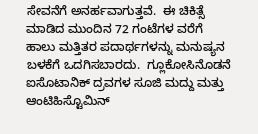ಸೇವನೆಗೆ ಅನರ್ಹವಾಗುತ್ತವೆ.  ಈ ಚಿಕಿತ್ಸೆ ಮಾಡಿದ ಮುಂದಿನ 72 ಗಂಟೆಗಳ ವರೆಗೆ ಹಾಲು ಮತ್ತಿತರ ಪದಾರ್ಥಗಳನ್ನು ಮನುಷ್ಯನ ಬಳಕೆಗೆ ಒದಗಿಸಬಾರದು.  ಗ್ಲೂಕೋಸಿನೊಡನೆ ಐಸೊಟಾನಿಕ್ ದ್ರವಗಳ ಸೂಜಿ ಮದ್ದು ಮತ್ತು ಆಂಟಿಹಿಸ್ಟೊಮಿನ್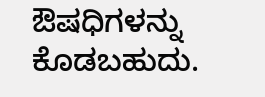ಔಷಧಿಗಳನ್ನು ಕೊಡಬಹುದು.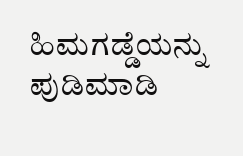ಹಿಮಗಡ್ಡೆಯನ್ನು ಪುಡಿಮಾಡಿ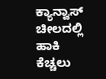ಕ್ಯಾನ್ವಾಸ್ ಚೀಲದಲ್ಲಿ ಹಾಕಿ ಕೆಚ್ಚಲು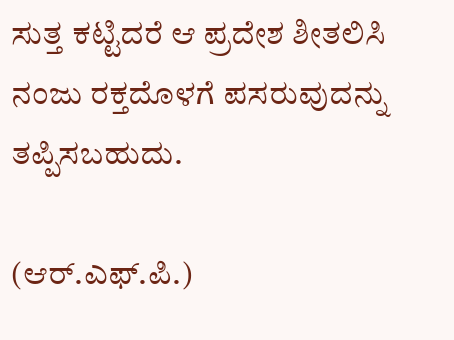ಸುತ್ತ ಕಟ್ಟಿದರೆ ಆ ಪ್ರದೇಶ ಶೀತಲಿಸಿ ನಂಜು ರಕ್ತದೊಳಗೆ ಪಸರುವುದನ್ನು ತಪ್ಪಿಸಬಹುದು.

(ಆರ್.ಎಫ್.ಪಿ.)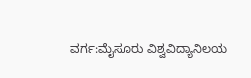ವರ್ಗ:ಮೈಸೂರು ವಿಶ್ವವಿದ್ಯಾನಿಲಯ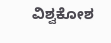ವಿಶ್ವಕೋಶ